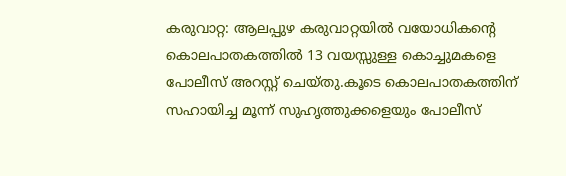കരുവാറ്റ: ആലപ്പുഴ കരുവാറ്റയിൽ വയോധികന്റെ കൊലപാതകത്തിൽ 13 വയസ്സുള്ള കൊച്ചുമകളെ പോലീസ് അറസ്റ്റ് ചെയ്തു.കൂടെ കൊലപാതകത്തിന് സഹായിച്ച മൂന്ന് സുഹൃത്തുക്കളെയും പോലീസ്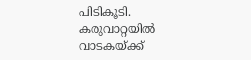പിടികൂടി. കരുവാറ്റയിൽ വാടകയ്ക്ക്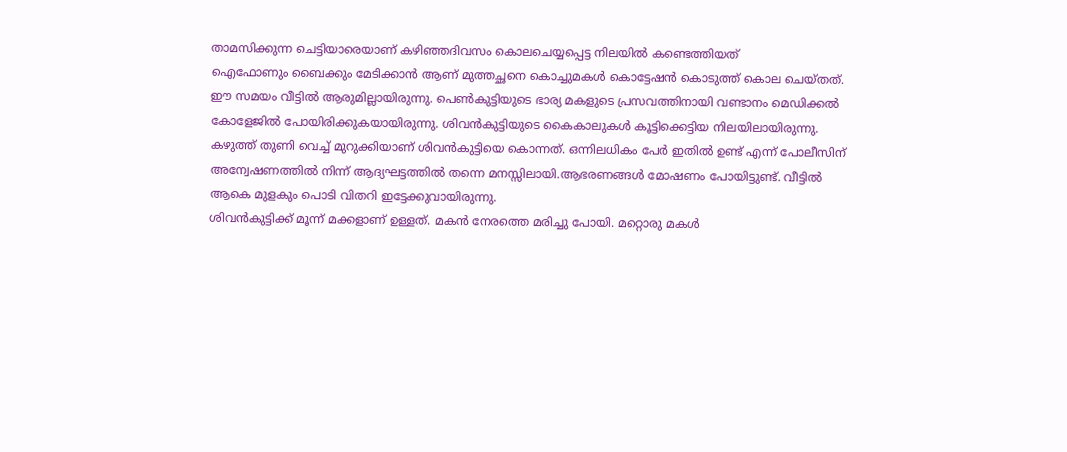താമസിക്കുന്ന ചെട്ടിയാരെയാണ് കഴിഞ്ഞദിവസം കൊലചെയ്യപ്പെട്ട നിലയിൽ കണ്ടെത്തിയത്
ഐഫോണും ബൈക്കും മേടിക്കാൻ ആണ് മുത്തച്ഛനെ കൊച്ചുമകൾ കൊട്ടേഷൻ കൊടുത്ത് കൊല ചെയ്തത്. ഈ സമയം വീട്ടിൽ ആരുമില്ലായിരുന്നു. പെൺകുട്ടിയുടെ ഭാര്യ മകളുടെ പ്രസവത്തിനായി വണ്ടാനം മെഡിക്കൽ കോളേജിൽ പോയിരിക്കുകയായിരുന്നു. ശിവൻകുട്ടിയുടെ കൈകാലുകൾ കൂട്ടിക്കെട്ടിയ നിലയിലായിരുന്നു. കഴുത്ത് തുണി വെച്ച് മുറുക്കിയാണ് ശിവൻകുട്ടിയെ കൊന്നത്. ഒന്നിലധികം പേർ ഇതിൽ ഉണ്ട് എന്ന് പോലീസിന് അന്വേഷണത്തിൽ നിന്ന് ആദ്യഘട്ടത്തിൽ തന്നെ മനസ്സിലായി.ആഭരണങ്ങൾ മോഷണം പോയിട്ടുണ്ട്. വീട്ടിൽ ആകെ മുളകും പൊടി വിതറി ഇട്ടേക്കുവായിരുന്നു.
ശിവൻകുട്ടിക്ക് മൂന്ന് മക്കളാണ് ഉള്ളത്. മകൻ നേരത്തെ മരിച്ചു പോയി. മറ്റൊരു മകൾ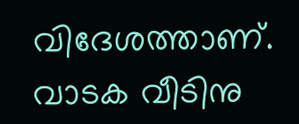വിദേശത്താണ്. വാടക വീടിനു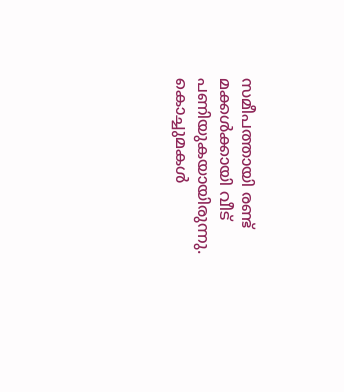സമീപത്തായി രണ്ട് മക്കൾക്കായി വീട് പണിയുകയായിരുന്നു. കൊച്ചുമകൾ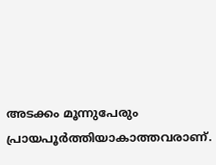അടക്കം മൂന്നുപേരും പ്രായപൂർത്തിയാകാത്തവരാണ്.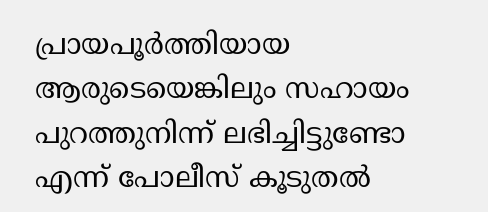പ്രായപൂർത്തിയായ ആരുടെയെങ്കിലും സഹായം പുറത്തുനിന്ന് ലഭിച്ചിട്ടുണ്ടോ എന്ന് പോലീസ് കൂടുതൽ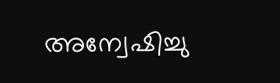അന്വേഷിച്ചു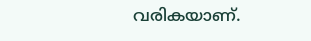വരികയാണ്.